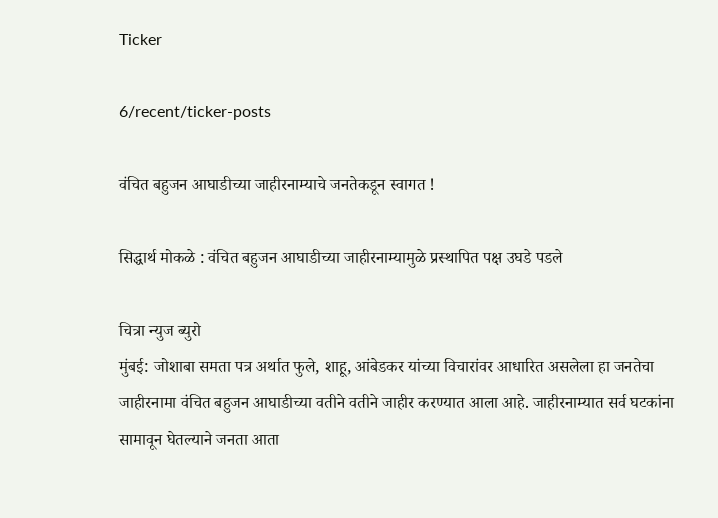Ticker

6/recent/ticker-posts

वंचित बहुजन आघाडीच्या जाहीरनाम्याचे जनतेकडून स्वागत !

सिद्धार्थ मोकळे : वंचित बहुजन आघाडीच्या जाहीरनाम्यामुळे प्रस्थापित पक्ष उघडे पडले

चित्रा न्युज ब्युरो
मुंबई: जोशाबा समता पत्र अर्थात फुले, शाहू, आंबेडकर यांच्या विचारांवर आधारित असलेला हा जनतेचा जाहीरनामा वंचित बहुजन आघाडीच्या वतीने वतीने जाहीर करण्यात आला आहे. जाहीरनाम्यात सर्व घटकांना सामावून घेतल्याने जनता आता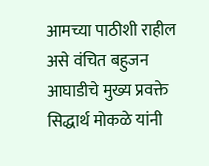आमच्या पाठीशी राहील असे वंचित बहुजन आघाडीचे मुख्य प्रवक्ते सिद्धार्थ मोकळे यांनी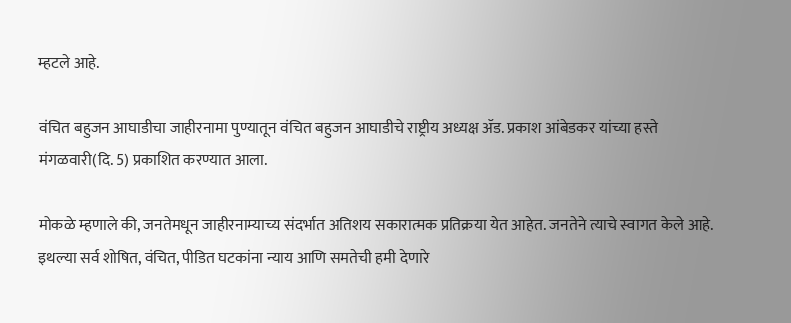म्हटले आहे.

वंचित बहुजन आघाडीचा जाहीरनामा पुण्यातून वंचित बहुजन आघाडीचे राष्ट्रीय अध्यक्ष ॲड. प्रकाश आंबेडकर यांच्या हस्ते मंगळवारी(दि. 5) प्रकाशित करण्यात आला.

मोकळे म्हणाले की, जनतेमधून जाहीरनाम्याच्य संदर्भात अतिशय सकारात्मक प्रतिक्रया येत आहेत. जनतेने त्याचे स्वागत केले आहे. इथल्या सर्व शोषित, वंचित, पीडित घटकांना न्याय आणि समतेची हमी देणारे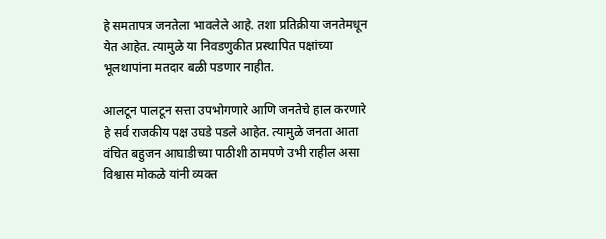हे समतापत्र जनतेला भावलेले आहे. तशा प्रतिक्रीया जनतेमधून येत आहेत. त्यामुळे या निवडणुकीत प्रस्थापित पक्षांच्या भूलथापांना मतदार बळी पडणार नाहीत.

आलटून पालटून सत्ता उपभोगणारे आणि जनतेचे हाल करणारे हे सर्व राजकीय पक्ष उघडे पडले आहेत. त्यामुळे जनता आता वंचित बहुजन आघाडीच्या पाठीशी ठामपणे उभी राहील असा विश्वास मोकळे यांनी व्यक्त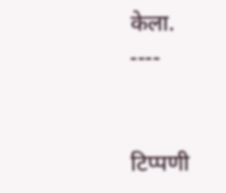केला.
----


टिप्पणी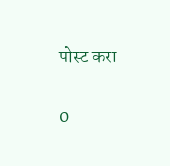पोस्ट करा

0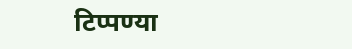टिप्पण्या